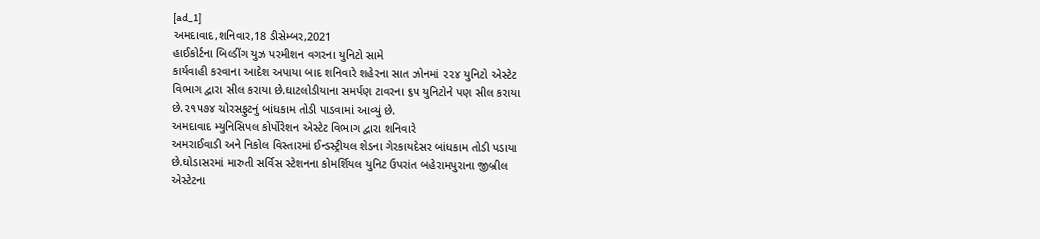[ad_1]
અમદાવાદ,શનિવાર,18 ડીસેમ્બર,2021
હાઈકોર્ટના બિલ્ડીંગ યુઝ પરમીશન વગરના યુનિટો સામે
કાર્યવાહી કરવાના આદેશ અપાયા બાદ શનિવારે શહેરના સાત ઝોનમાં ૨૨૪ યુનિટો એસ્ટેટ
વિભાગ દ્વારા સીલ કરાયા છે.ઘાટલોડીયાના સમર્પણ ટાવરના ૬૫ યુનિટોને પણ સીલ કરાયા
છે.૨૧૫૭૪ ચોરસફુટનું બાંધકામ તોડી પાડવામાં આવ્યું છે.
અમદાવાદ મ્યુનિસિપલ કોર્પોરેશન એસ્ટેટ વિભાગ દ્વારા શનિવારે
અમરાઈવાડી અને નિકોલ વિસ્તારમાં ઈન્ડસ્ટ્રીયલ શેડના ગેરકાયદેસર બાંધકામ તોડી પડાયા
છે.ઘોડાસરમાં મારુતી સર્વિસ સ્ટેશનના કોમર્શિયલ યુનિટ ઉપરાંત બહેરામપુરાના જીબ્રીલ
એસ્ટેટના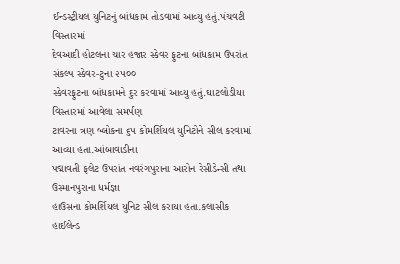ઈન્ડસ્ટ્રીયલ યુનિટનું બાંધકામ તોડવામાં આવ્યુ હતું.પંચવટી વિસ્તારમાં
દેવઆદી હોટલના ચાર હજાર સ્કેવર ફુટના બાંધકામ ઉપરાંત સંકલ્પ સ્કેવર-ટુના ૨૫૦૦
સ્કેવરફુટના બાંધકામને દુર કરવામાં આવ્યુ હતું.ઘાટલોડીયા વિસ્તારમાં આવેલા સમર્પણ
ટાવરના ત્રણ બ્લોકના ૬૫ કોમર્શિયલ યુનિટોને સીલ કરવામાં આવ્યા હતા.આંબાવાડીના
પદ્માવતી ફલેટ ઉપરાંત નવરંગપુરાના આરોન રેસીડેન્સી તથા ઉસ્માનપુરાના ધર્મજ્ઞા
હાઉસના કોમર્શિયલ યુનિટ સીલ કરાયા હતા.કલાસીક હાઈલેન્ડ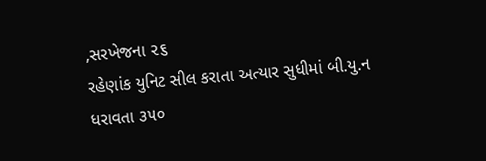,સરખેજના ૨૬
રહેણાંક યુનિટ સીલ કરાતા અત્યાર સુધીમાં બી.યુ.ન ધરાવતા ૩૫૦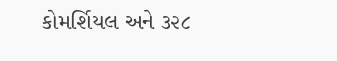કોમર્શિયલ અને ૩૨૮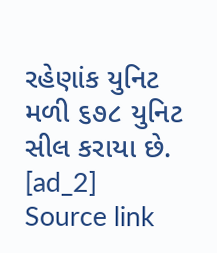રહેણાંક યુનિટ મળી ૬૭૮ યુનિટ સીલ કરાયા છે.
[ad_2]
Source link